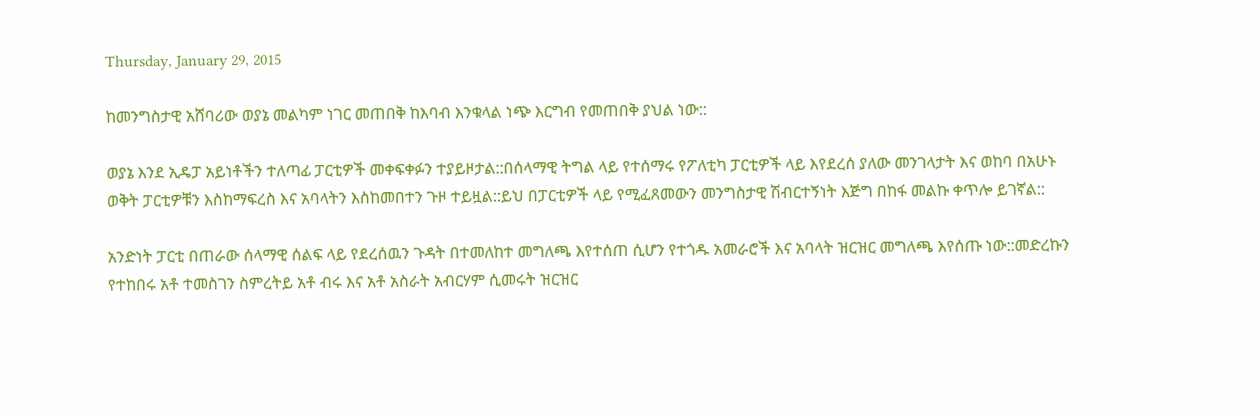Thursday, January 29, 2015

ከመንግስታዊ አሸባሪው ወያኔ መልካም ነገር መጠበቅ ከእባብ እንቁላል ነጭ እርግብ የመጠበቅ ያህል ነው::

ወያኔ እንደ ኢዴፓ አይነቶችን ተለጣፊ ፓርቲዎች መቀፍቀፉን ተያይዞታል::በሰላማዊ ትግል ላይ የተሰማሩ የፖለቲካ ፓርቲዎች ላይ እየደረሰ ያለው መንገላታት እና ወከባ በአሁኑ ወቅት ፓርቲዎቹን እስከማፍረስ እና አባላትን እስከመበተን ጉዞ ተይዟል::ይህ በፓርቲዎች ላይ የሚፈጸመውን መንግስታዊ ሽብርተኝነት እጅግ በከፋ መልኩ ቀጥሎ ይገኛል::

አንድነት ፓርቲ በጠራው ሰላማዊ ሰልፍ ላይ የደረሰዉን ጉዳት በተመለከተ መግለጫ እየተሰጠ ሲሆን የተጎዱ አመራሮች እና አባላት ዝርዝር መግለጫ እየሰጡ ነው::መድረኩን የተከበሩ አቶ ተመስገን ስምረትይ አቶ ብሩ እና አቶ አስራት አብርሃም ሲመሩት ዝርዝር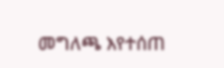መግለጫ እየተሰጠ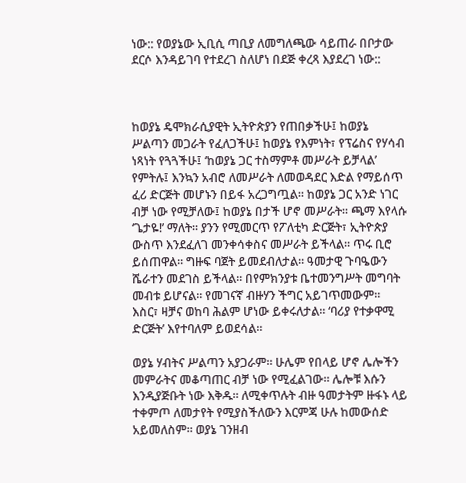ነው:: የወያኔው ኢቢሲ ጣቢያ ለመግለጫው ሳይጠራ በቦታው ደርሶ እንዳይገባ የተደረገ ስለሆነ በደጅ ቀረጻ እያደረገ ነው::



ከወያኔ ዴሞክራሲያዊት ኢትዮጵያን የጠበቃችሁ፤ ከወያኔ ሥልጣን መጋራት የፈለጋችሁ፤ ከወያኔ የእምነት፣ የፕሬስና የሃሳብ ነጻነት የጓጓችሁ፤ ‘ከወያኔ ጋር ተስማምቶ መሥራት ይቻላል’ የምትሉ፤ እንኳን አብሮ ለመሥራት ለመወዳደር እድል የማይሰጥ ፈሪ ድርጅት መሆኑን በይፋ አረጋግጧል። ከወያኔ ጋር አንድ ነገር ብቻ ነው የሚቻለው፤ ከወያኔ በታች ሆኖ መሥራት። ጫማ እየላሱ ‘ጌታዬ!’ ማለት። ያንን የሚመርጥ የፖለቲካ ድርጅት፣ ኢትዮጵያ ውስጥ እንደፈለገ መንቀሳቀስና መሥራት ይችላል። ጥሩ ቢሮ ይሰጠዋል። ግዙፍ ባጀት ይመደብለታል። ዓመታዊ ጉባዔውን ሼራተን መደገስ ይችላል። በየምክንያቱ ቤተመንግሥት መግባት መብቱ ይሆናል። የመገናኛ ብዙሃን ችግር አይገጥመውም። እስር፣ ዛቻና ወከባ ሕልም ሆነው ይቀሩለታል። ‘ባሪያ የተቃዋሚ ድርጅት’ እየተባለም ይወደሳል።

ወያኔ ሃብትና ሥልጣን አያጋራም። ሁሌም የበላይ ሆኖ ሌሎችን መምራትና መቆጣጠር ብቻ ነው የሚፈልገው። ሌሎቹ እሱን እንዲያጅቡት ነው እቅዱ። ለሚቀጥሉት ብዙ ዓመታትም ዙፋኑ ላይ ተቀምጦ ለመታየት የሚያስችለውን እርምጃ ሁሉ ከመውሰድ አይመለስም። ወያኔ ገንዘብ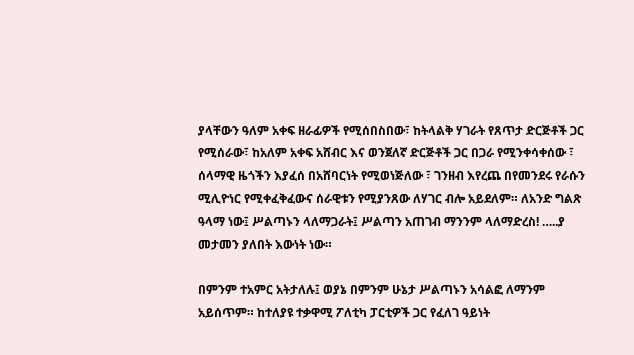ያላቸውን ዓለም አቀፍ ዘራፊዎች የሚሰበስበው፣ ከትላልቅ ሃገራት የጸጥታ ድርጅቶች ጋር የሚሰራው፣ ከአለም አቀፍ አሸብር እና ወንጀለኛ ድርጅቶች ጋር በጋራ የሚንቀሳቀሰው ፣ ሰላማዊ ዜጎችን እያፈሰ በአሸባርነት የሚወነጅለው ፣ ገንዘብ እየረጨ በየመንደሩ የራሱን ሚሊዮነር የሚቀፈቅፈውና ሰራዊቱን የሚያንጸው ለሃገር ብሎ አይደለም። ለአንድ ግልጽ ዓላማ ነው፤ ሥልጣኑን ላለማጋራት፤ ሥልጣን አጠገብ ማንንም ላለማድረስ! …..ያ መታመን ያለበት እውነት ነው።

በምንም ተአምር አትታለሉ፤ ወያኔ በምንም ሁኔታ ሥልጣኑን አሳልፎ ለማንም አይሰጥም። ከተለያዩ ተቃዋሚ ፖለቲካ ፓርቲዎች ጋር የፈለገ ዓይነት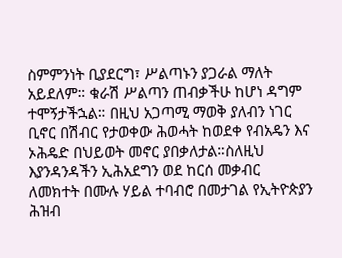ስምምንነት ቢያደርግ፣ ሥልጣኑን ያጋራል ማለት አይደለም። ቁራሽ ሥልጣን ጠብቃችሁ ከሆነ ዳግም ተሞኝታችኋል። በዚህ አጋጣሚ ማወቅ ያለብን ነገር ቢኖር በሽብር የታወቀው ሕወሓት ከወደቀ የብአዴን እና ኦሕዴድ በህይወት መኖር ያበቃለታል።ስለዚህ እያንዳንዳችን ኢሕአደግን ወደ ከርሰ መቃብር ለመክተት በሙሉ ሃይል ተባብሮ በመታገል የኢትዮጵያን ሕዝብ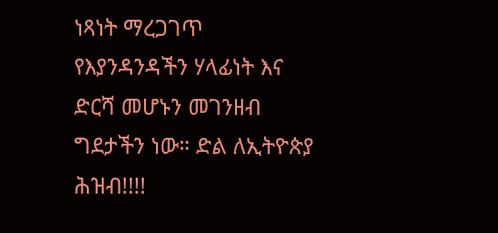ነጻነት ማረጋገጥ የእያንዳንዳችን ሃላፊነት እና ድርሻ መሆኑን መገንዘብ ግደታችን ነው። ድል ለኢትዮጵያ ሕዝብ!!!!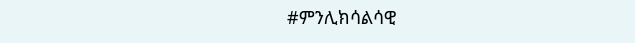#ምንሊክሳልሳዊ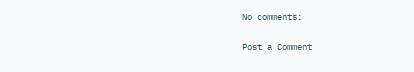No comments:

Post a Comment